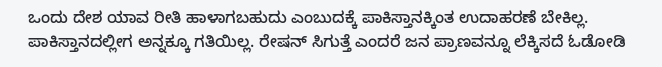ಒಂದು ದೇಶ ಯಾವ ರೀತಿ ಹಾಳಾಗಬಹುದು ಎಂಬುದಕ್ಕೆ ಪಾಕಿಸ್ತಾನಕ್ಕಿಂತ ಉದಾಹರಣೆ ಬೇಕಿಲ್ಲ. ಪಾಕಿಸ್ತಾನದಲ್ಲೀಗ ಅನ್ನಕ್ಕೂ ಗತಿಯಿಲ್ಲ. ರೇಷನ್ ಸಿಗುತ್ತೆ ಎಂದರೆ ಜನ ಪ್ರಾಣವನ್ನೂ ಲೆಕ್ಕಿಸದೆ ಓಡೋಡಿ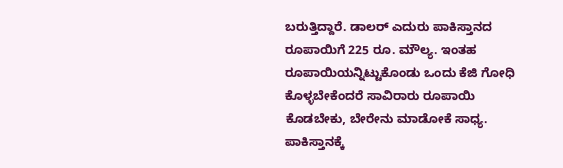ಬರುತ್ತಿದ್ದಾರೆ. ಡಾಲರ್ ಎದುರು ಪಾಕಿಸ್ತಾನದ ರೂಪಾಯಿಗೆ 225 ರೂ. ಮೌಲ್ಯ. ಇಂತಹ ರೂಪಾಯಿಯನ್ನಿಟ್ಟುಕೊಂಡು ಒಂದು ಕೆಜಿ ಗೋಧಿ ಕೊಳ್ಳಬೇಕೆಂದರೆ ಸಾವಿರಾರು ರೂಪಾಯಿ ಕೊಡಬೇಕು, ಬೇರೇನು ಮಾಡೋಕೆ ಸಾಧ್ಯ.
ಪಾಕಿಸ್ತಾನಕ್ಕೆ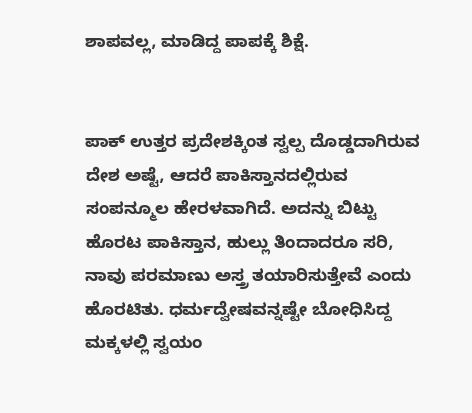ಶಾಪವಲ್ಲ, ಮಾಡಿದ್ದ ಪಾಪಕ್ಕೆ ಶಿಕ್ಷೆ.


ಪಾಕ್ ಉತ್ತರ ಪ್ರದೇಶಕ್ಕಿಂತ ಸ್ವಲ್ಪ ದೊಡ್ಡದಾಗಿರುವ ದೇಶ ಅಷ್ಟೆ, ಆದರೆ ಪಾಕಿಸ್ತಾನದಲ್ಲಿರುವ ಸಂಪನ್ಮೂಲ ಹೇರಳವಾಗಿದೆ. ಅದನ್ನು ಬಿಟ್ಟು ಹೊರಟ ಪಾಕಿಸ್ತಾನ, ಹುಲ್ಲು ತಿಂದಾದರೂ ಸರಿ, ನಾವು ಪರಮಾಣು ಅಸ್ತ್ರ ತಯಾರಿಸುತ್ತೇವೆ ಎಂದು ಹೊರಟಿತು. ಧರ್ಮದ್ವೇಷವನ್ನಷ್ಟೇ ಬೋಧಿಸಿದ್ದ ಮಕ್ಕಳಲ್ಲಿ ಸ್ವಯಂ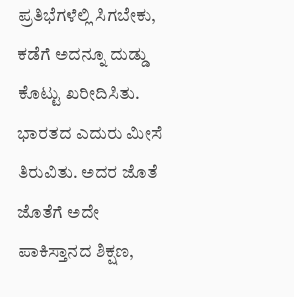ಪ್ರತಿಭೆಗಳೆಲ್ಲಿ ಸಿಗಬೇಕು, ಕಡೆಗೆ ಅದನ್ನೂ ದುಡ್ಡು ಕೊಟ್ಟು ಖರೀದಿಸಿತು. ಭಾರತದ ಎದುರು ಮೀಸೆ ತಿರುವಿತು. ಅದರ ಜೊತೆ ಜೊತೆಗೆ ಅದೇ ಪಾಕಿಸ್ತಾನದ ಶಿಕ್ಷಣ,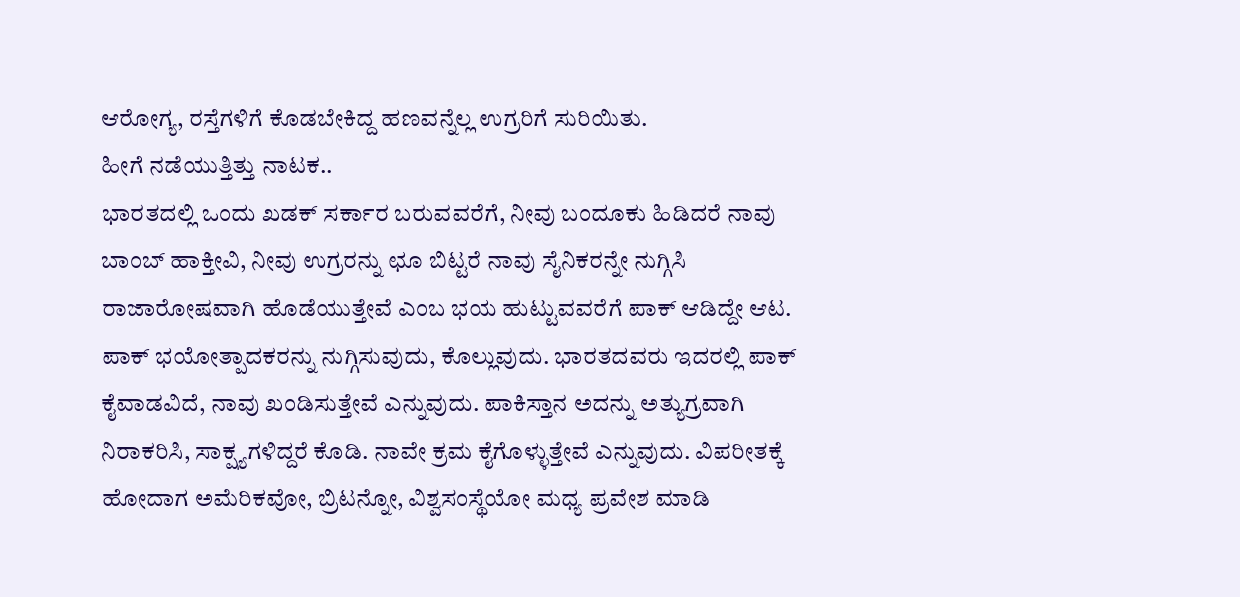ಆರೋಗ್ಯ, ರಸ್ತೆಗಳಿಗೆ ಕೊಡಬೇಕಿದ್ದ ಹಣವನ್ನೆಲ್ಲ ಉಗ್ರರಿಗೆ ಸುರಿಯಿತು.
ಹೀಗೆ ನಡೆಯುತ್ತಿತ್ತು ನಾಟಕ..
ಭಾರತದಲ್ಲಿ ಒಂದು ಖಡಕ್ ಸರ್ಕಾರ ಬರುವವರೆಗೆ, ನೀವು ಬಂದೂಕು ಹಿಡಿದರೆ ನಾವು ಬಾಂಬ್ ಹಾಕ್ತೀವಿ, ನೀವು ಉಗ್ರರನ್ನು ಛೂ ಬಿಟ್ಟರೆ ನಾವು ಸೈನಿಕರನ್ನೇ ನುಗ್ಗಿಸಿ ರಾಜಾರೋಷವಾಗಿ ಹೊಡೆಯುತ್ತೇವೆ ಎಂಬ ಭಯ ಹುಟ್ಟುವವರೆಗೆ ಪಾಕ್ ಆಡಿದ್ದೇ ಆಟ. ಪಾಕ್ ಭಯೋತ್ಪಾದಕರನ್ನು ನುಗ್ಗಿಸುವುದು, ಕೊಲ್ಲುವುದು. ಭಾರತದವರು ಇದರಲ್ಲಿ ಪಾಕ್ ಕೈವಾಡವಿದೆ, ನಾವು ಖಂಡಿಸುತ್ತೇವೆ ಎನ್ನುವುದು. ಪಾಕಿಸ್ತಾನ ಅದನ್ನು ಅತ್ಯುಗ್ರವಾಗಿ ನಿರಾಕರಿಸಿ, ಸಾಕ್ಷ್ಯಗಳಿದ್ದರೆ ಕೊಡಿ. ನಾವೇ ಕ್ರಮ ಕೈಗೊಳ್ಳುತ್ತೇವೆ ಎನ್ನುವುದು. ವಿಪರೀತಕ್ಕೆ ಹೋದಾಗ ಅಮೆರಿಕವೋ, ಬ್ರಿಟನ್ನೋ, ವಿಶ್ವಸಂಸ್ಥೆಯೋ ಮಧ್ಯ ಪ್ರವೇಶ ಮಾಡಿ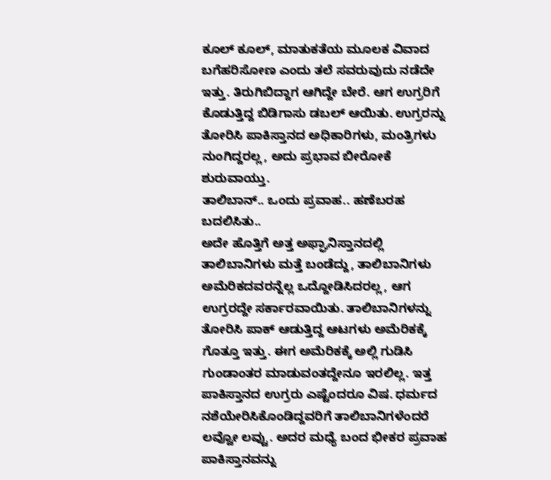ಕೂಲ್ ಕೂಲ್, ಮಾತುಕತೆಯ ಮೂಲಕ ವಿವಾದ ಬಗೆಹರಿಸೋಣ ಎಂದು ತಲೆ ಸವರುವುದು ನಡೆದೇ ಇತ್ತು. ತಿರುಗಿಬಿದ್ದಾಗ ಆಗಿದ್ದೇ ಬೇರೆ. ಆಗ ಉಗ್ರರಿಗೆ ಕೊಡುತ್ತಿದ್ದ ಬಿಡಿಗಾಸು ಡಬಲ್ ಆಯಿತು. ಉಗ್ರರನ್ನು ತೋರಿಸಿ ಪಾಕಿಸ್ತಾನದ ಅಧಿಕಾರಿಗಳು, ಮಂತ್ರಿಗಳು ನುಂಗಿದ್ದರಲ್ಲ, ಅದು ಪ್ರಭಾವ ಬೀರೋಕೆ ಶುರುವಾಯ್ತು.
ತಾಲಿಬಾನ್.. ಒಂದು ಪ್ರವಾಹ.. ಹಣೆಬರಹ ಬದಲಿಸಿತು..
ಅದೇ ಹೊತ್ತಿಗೆ ಅತ್ತ ಅಫ್ಘಾನಿಸ್ತಾನದಲ್ಲಿ ತಾಲಿಬಾನಿಗಳು ಮತ್ತೆ ಬಂಡೆದ್ದು, ತಾಲಿಬಾನಿಗಳು ಅಮೆರಿಕದವರನ್ನೆಲ್ಲ ಒದ್ದೋಡಿಸಿದರಲ್ಲ, ಆಗ ಉಗ್ರರದ್ದೇ ಸರ್ಕಾರವಾಯಿತು. ತಾಲಿಬಾನಿಗಳನ್ನು ತೋರಿಸಿ ಪಾಕ್ ಆಡುತ್ತಿದ್ದ ಆಟಗಳು ಅಮೆರಿಕಕ್ಕೆ ಗೊತ್ತೂ ಇತ್ತು. ಈಗ ಅಮೆರಿಕಕ್ಕೆ ಅಲ್ಲಿ ಗುಡಿಸಿ ಗುಂಡಾಂತರ ಮಾಡುವಂತದ್ದೇನೂ ಇರಲಿಲ್ಲ. ಇತ್ತ ಪಾಕಿಸ್ತಾನದ ಉಗ್ರರು ಎಷ್ಟೆಂದರೂ ವಿಷ. ಧರ್ಮದ ನಶೆಯೇರಿಸಿಕೊಂಡಿದ್ದವರಿಗೆ ತಾಲಿಬಾನಿಗಳೆಂದರೆ ಲವ್ವೋ ಲವ್ವು. ಅದರ ಮಧ್ಯೆ ಬಂದ ಭೀಕರ ಪ್ರವಾಹ ಪಾಕಿಸ್ತಾನವನ್ನು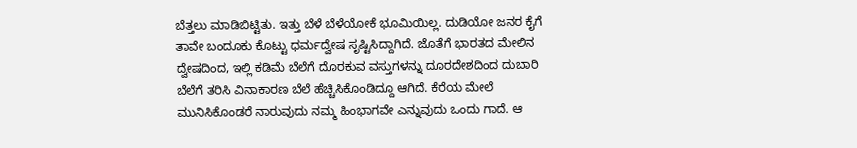ಬೆತ್ತಲು ಮಾಡಿಬಿಟ್ಟಿತು. ಇತ್ತು ಬೆಳೆ ಬೆಳೆಯೋಕೆ ಭೂಮಿಯಿಲ್ಲ. ದುಡಿಯೋ ಜನರ ಕೈಗೆ ತಾವೇ ಬಂದೂಕು ಕೊಟ್ಟು ಧರ್ಮದ್ವೇಷ ಸೃಷ್ಟಿಸಿದ್ದಾಗಿದೆ. ಜೊತೆಗೆ ಭಾರತದ ಮೇಲಿನ ದ್ವೇಷದಿಂದ, ಇಲ್ಲಿ ಕಡಿಮೆ ಬೆಲೆಗೆ ದೊರಕುವ ವಸ್ತುಗಳನ್ನು ದೂರದೇಶದಿಂದ ದುಬಾರಿ ಬೆಲೆಗೆ ತರಿಸಿ ವಿನಾಕಾರಣ ಬೆಲೆ ಹೆಚ್ಚಿಸಿಕೊಂಡಿದ್ದೂ ಆಗಿದೆ. ಕೆರೆಯ ಮೇಲೆ ಮುನಿಸಿಕೊಂಡರೆ ನಾರುವುದು ನಮ್ಮ ಹಿಂಭಾಗವೇ ಎನ್ನುವುದು ಒಂದು ಗಾದೆ. ಆ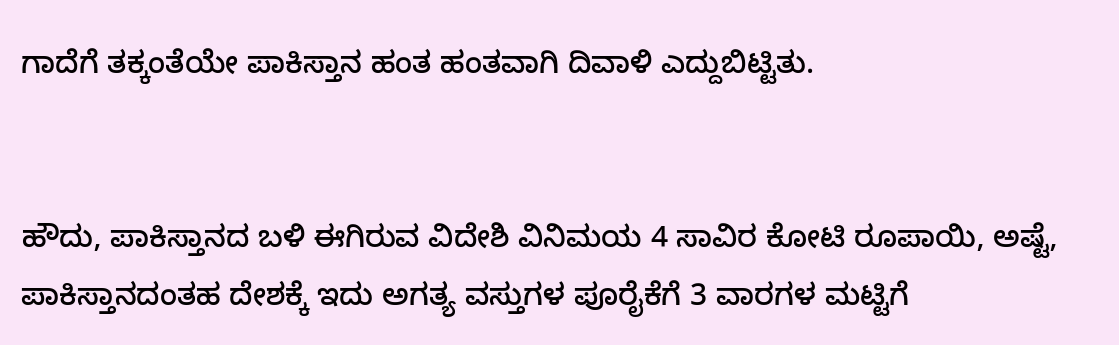ಗಾದೆಗೆ ತಕ್ಕಂತೆಯೇ ಪಾಕಿಸ್ತಾನ ಹಂತ ಹಂತವಾಗಿ ದಿವಾಳಿ ಎದ್ದುಬಿಟ್ಟಿತು.


ಹೌದು, ಪಾಕಿಸ್ತಾನದ ಬಳಿ ಈಗಿರುವ ವಿದೇಶಿ ವಿನಿಮಯ 4 ಸಾವಿರ ಕೋಟಿ ರೂಪಾಯಿ, ಅಷ್ಟೆ, ಪಾಕಿಸ್ತಾನದಂತಹ ದೇಶಕ್ಕೆ ಇದು ಅಗತ್ಯ ವಸ್ತುಗಳ ಪೂರೈಕೆಗೆ 3 ವಾರಗಳ ಮಟ್ಟಿಗೆ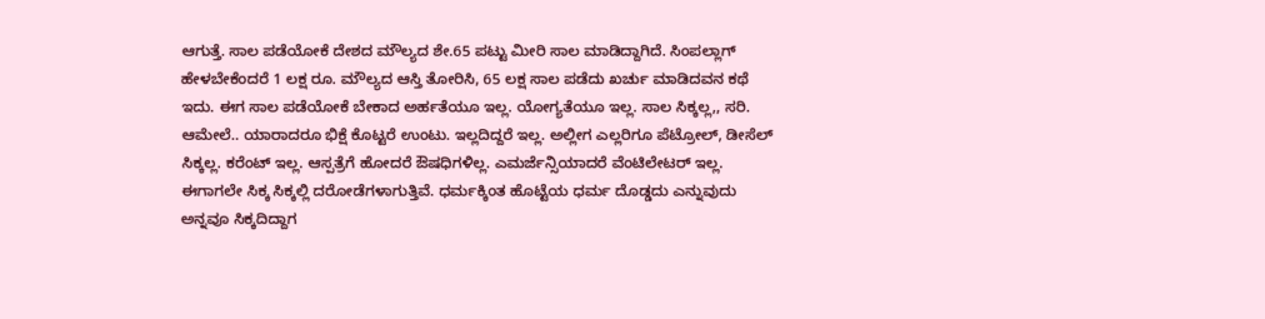ಆಗುತ್ತೆ. ಸಾಲ ಪಡೆಯೋಕೆ ದೇಶದ ಮೌಲ್ಯದ ಶೇ.65 ಪಟ್ಟು ಮೀರಿ ಸಾಲ ಮಾಡಿದ್ದಾಗಿದೆ. ಸಿಂಪಲ್ಲಾಗ್ ಹೇಳಬೇಕೆಂದರೆ 1 ಲಕ್ಷ ರೂ. ಮೌಲ್ಯದ ಆಸ್ತಿ ತೋರಿಸಿ, 65 ಲಕ್ಷ ಸಾಲ ಪಡೆದು ಖರ್ಚು ಮಾಡಿದವನ ಕಥೆ ಇದು. ಈಗ ಸಾಲ ಪಡೆಯೋಕೆ ಬೇಕಾದ ಅರ್ಹತೆಯೂ ಇಲ್ಲ. ಯೋಗ್ಯತೆಯೂ ಇಲ್ಲ. ಸಾಲ ಸಿಕ್ಕಲ್ಲ,, ಸರಿ. ಆಮೇಲೆ.. ಯಾರಾದರೂ ಭಿಕ್ಷೆ ಕೊಟ್ಟರೆ ಉಂಟು. ಇಲ್ಲದಿದ್ದರೆ ಇಲ್ಲ. ಅಲ್ಲೀಗ ಎಲ್ಲರಿಗೂ ಪೆಟ್ರೋಲ್, ಡೀಸೆಲ್ ಸಿಕ್ಕಲ್ಲ. ಕರೆಂಟ್ ಇಲ್ಲ. ಆಸ್ಪತ್ರೆಗೆ ಹೋದರೆ ಔಷಧಿಗಳಿಲ್ಲ. ಎಮರ್ಜೆನ್ಸಿಯಾದರೆ ವೆಂಟಿಲೇಟರ್ ಇಲ್ಲ. ಈಗಾಗಲೇ ಸಿಕ್ಕ ಸಿಕ್ಕಲ್ಲಿ ದರೋಡೆಗಳಾಗುತ್ತಿವೆ. ಧರ್ಮಕ್ಕಿಂತ ಹೊಟ್ಟೆಯ ಧರ್ಮ ದೊಡ್ಡದು ಎನ್ನುವುದು ಅನ್ನವೂ ಸಿಕ್ಕದಿದ್ದಾಗ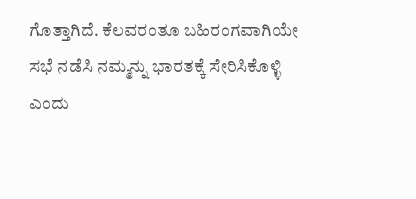ಗೊತ್ತಾಗಿದೆ. ಕೆಲವರಂತೂ ಬಹಿರಂಗವಾಗಿಯೇ ಸಭೆ ನಡೆಸಿ ನಮ್ಮನ್ನು ಭಾರತಕ್ಕೆ ಸೇರಿಸಿಕೊಳ್ಳಿ ಎಂದು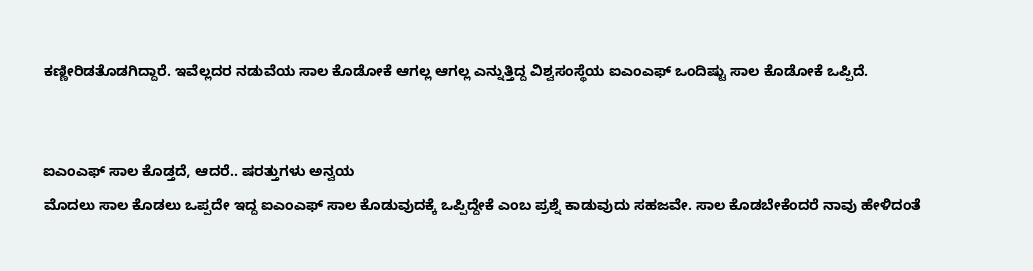ಕಣ್ಣೀರಿಡತೊಡಗಿದ್ದಾರೆ. ಇವೆಲ್ಲದರ ನಡುವೆಯ ಸಾಲ ಕೊಡೋಕೆ ಆಗಲ್ಲ ಆಗಲ್ಲ ಎನ್ನುತ್ತಿದ್ದ ವಿಶ್ವಸಂಸ್ಥೆಯ ಐಎಂಎಫ್ ಒಂದಿಷ್ಟು ಸಾಲ ಕೊಡೋಕೆ ಒಪ್ಪಿದೆ.


ಐಎಂಎಫ್ ಸಾಲ ಕೊಡ್ತದೆ, ಆದರೆ.. ಷರತ್ತುಗಳು ಅನ್ವಯ
ಮೊದಲು ಸಾಲ ಕೊಡಲು ಒಪ್ಪದೇ ಇದ್ದ ಐಎಂಎಫ್ ಸಾಲ ಕೊಡುವುದಕ್ಕೆ ಒಪ್ಪಿದ್ದೇಕೆ ಎಂಬ ಪ್ರಶ್ನೆ ಕಾಡುವುದು ಸಹಜವೇ. ಸಾಲ ಕೊಡಬೇಕೆಂದರೆ ನಾವು ಹೇಳಿದಂತೆ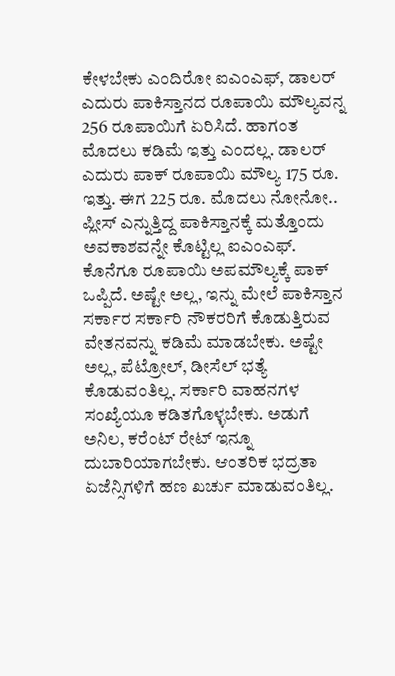ಕೇಳಬೇಕು ಎಂದಿರೋ ಐಎಂಎಫ್, ಡಾಲರ್ ಎದುರು ಪಾಕಿಸ್ತಾನದ ರೂಪಾಯಿ ಮೌಲ್ಯವನ್ನ 256 ರೂಪಾಯಿಗೆ ಏರಿಸಿದೆ. ಹಾಗಂತ ಮೊದಲು ಕಡಿಮೆ ಇತ್ತು ಎಂದಲ್ಲ. ಡಾಲರ್ ಎದುರು ಪಾಕ್ ರೂಪಾಯಿ ಮೌಲ್ಯ 175 ರೂ. ಇತ್ತು. ಈಗ 225 ರೂ. ಮೊದಲು ನೋನೋ.. ಪ್ಲೀಸ್ ಎನ್ನುತ್ತಿದ್ದ ಪಾಕಿಸ್ತಾನಕ್ಕೆ ಮತ್ತೊಂದು ಅವಕಾಶವನ್ನೇ ಕೊಟ್ಟಿಲ್ಲ ಐಎಂಎಫ್. ಕೊನೆಗೂ ರೂಪಾಯಿ ಅಪಮೌಲ್ಯಕ್ಕೆ ಪಾಕ್ ಒಪ್ಪಿದೆ. ಅಷ್ಟೇ ಅಲ್ಲ, ಇನ್ನು ಮೇಲೆ ಪಾಕಿಸ್ತಾನ ಸರ್ಕಾರ ಸರ್ಕಾರಿ ನೌಕರರಿಗೆ ಕೊಡುತ್ತಿರುವ ವೇತನವನ್ನು ಕಡಿಮೆ ಮಾಡಬೇಕು. ಅಷ್ಟೇ ಅಲ್ಲ, ಪೆಟ್ರೋಲ್, ಡೀಸೆಲ್ ಭತ್ಯೆ ಕೊಡುವಂತಿಲ್ಲ. ಸರ್ಕಾರಿ ವಾಹನಗಳ ಸಂಖ್ಯೆಯೂ ಕಡಿತಗೊಳ್ಳಬೇಕು. ಅಡುಗೆ ಅನಿಲ, ಕರೆಂಟ್ ರೇಟ್ ಇನ್ನೂ ದುಬಾರಿಯಾಗಬೇಕು. ಆಂತರಿಕ ಭದ್ರತಾ ಏಜೆನ್ಸಿಗಳಿಗೆ ಹಣ ಖರ್ಚು ಮಾಡುವಂತಿಲ್ಲ.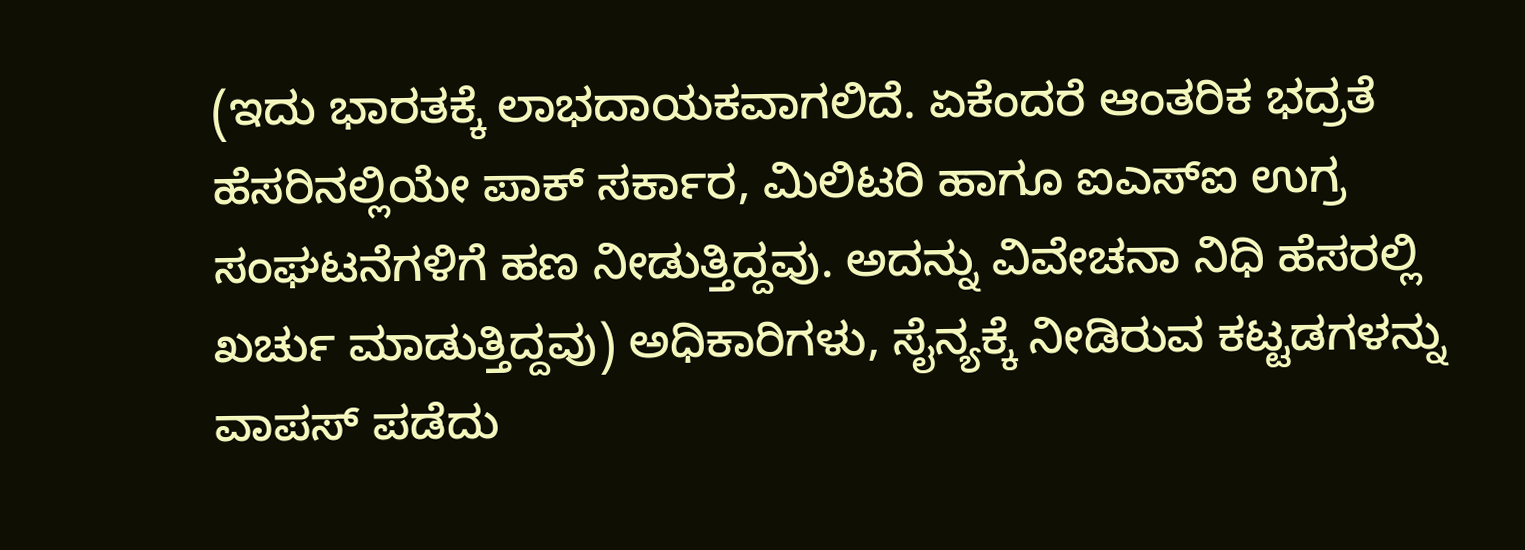(ಇದು ಭಾರತಕ್ಕೆ ಲಾಭದಾಯಕವಾಗಲಿದೆ. ಏಕೆಂದರೆ ಆಂತರಿಕ ಭದ್ರತೆ ಹೆಸರಿನಲ್ಲಿಯೇ ಪಾಕ್ ಸರ್ಕಾರ, ಮಿಲಿಟರಿ ಹಾಗೂ ಐಎಸ್ಐ ಉಗ್ರ ಸಂಘಟನೆಗಳಿಗೆ ಹಣ ನೀಡುತ್ತಿದ್ದವು. ಅದನ್ನು ವಿವೇಚನಾ ನಿಧಿ ಹೆಸರಲ್ಲಿ ಖರ್ಚು ಮಾಡುತ್ತಿದ್ದವು) ಅಧಿಕಾರಿಗಳು, ಸೈನ್ಯಕ್ಕೆ ನೀಡಿರುವ ಕಟ್ಟಡಗಳನ್ನು ವಾಪಸ್ ಪಡೆದು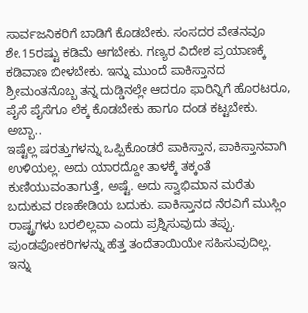ಸಾರ್ವಜನಿಕರಿಗೆ ಬಾಡಿಗೆ ಕೊಡಬೇಕು. ಸಂಸದರ ವೇತನವೂ ಶೇ.15ರಷ್ಟು ಕಡಿಮೆ ಆಗಬೇಕು. ಗಣ್ಯರ ವಿದೇಶ ಪ್ರಯಾಣಕ್ಕೆ ಕಡಿವಾಣ ಬೀಳಬೇಕು. ಇನ್ನು ಮುಂದೆ ಪಾಕಿಸ್ತಾನದ ಶ್ರೀಮಂತನೊಬ್ಬ ತನ್ನ ದುಡ್ಡಿನಲ್ಲೇ ಆದರೂ ಫಾರಿನ್ನಿಗೆ ಹೊರಟರೂ, ಪೈಸೆ ಪೈಸೆಗೂ ಲೆಕ್ಕ ಕೊಡಬೇಕು ಹಾಗೂ ದಂಡ ಕಟ್ಟಬೇಕು.
ಅಬ್ಬಾ..
ಇಷ್ಟೆಲ್ಲ ಷರತ್ತುಗಳನ್ನು ಒಪ್ಪಿಕೊಂಡರೆ ಪಾಕಿಸ್ತಾನ, ಪಾಕಿಸ್ತಾನವಾಗಿ ಉಳಿಯಲ್ಲ. ಅದು ಯಾರದ್ದೋ ತಾಳಕ್ಕೆ ತಕ್ಕಂತೆ ಕುಣಿಯುವಂತಾಗುತ್ತೆ, ಅಷ್ಟೆ. ಅದು ಸ್ವಾಭಿಮಾನ ಮರೆತು ಬದುಕುವ ರಣಹೇಡಿಯ ಬದುಕು. ಪಾಕಿಸ್ತಾನದ ನೆರವಿಗೆ ಮುಸ್ಲಿಂ ರಾಷ್ಟ್ರಗಳು ಬರಲಿಲ್ಲವಾ ಎಂದು ಪ್ರಶ್ನಿಸುವುದು ತಪ್ಪು. ಪುಂಡಪೋಕರಿಗಳನ್ನು ಹೆತ್ತ ತಂದೆತಾಯಿಯೇ ಸಹಿಸುವುದಿಲ್ಲ. ಇನ್ನು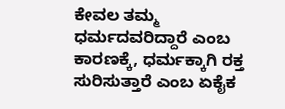ಕೇವಲ ತಮ್ಮ ಧರ್ಮದವರಿದ್ದಾರೆ ಎಂಬ ಕಾರಣಕ್ಕೆ, ಧರ್ಮಕ್ಕಾಗಿ ರಕ್ತ ಸುರಿಸುತ್ತಾರೆ ಎಂಬ ಏಕೈಕ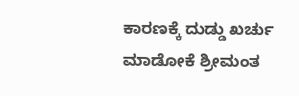ಕಾರಣಕ್ಕೆ ದುಡ್ಡು ಖರ್ಚು ಮಾಡೋಕೆ ಶ್ರೀಮಂತ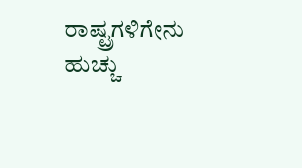ರಾಷ್ಟ್ರಗಳಿಗೇನು ಹುಚ್ಚು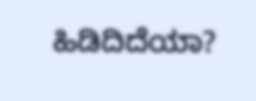ಹಿಡಿದಿದೆಯಾ?